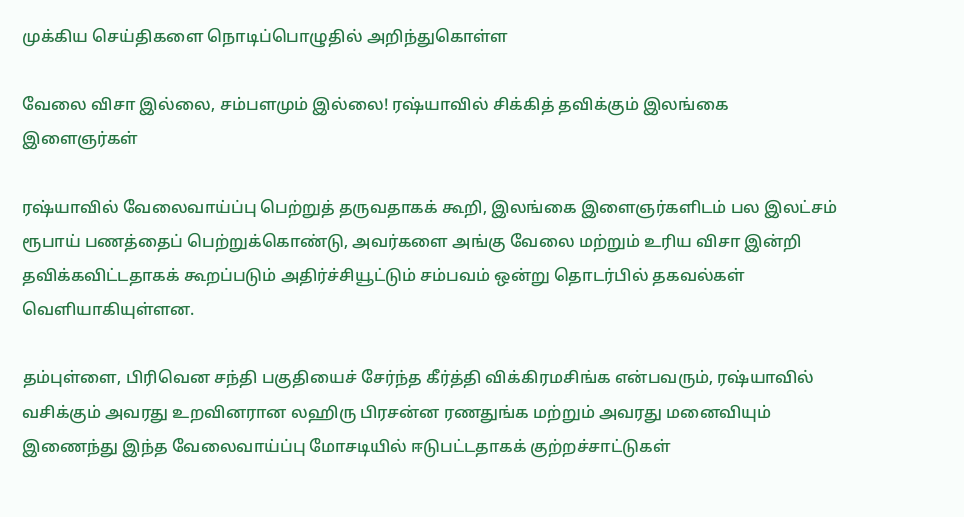முக்கிய செய்திகளை நொடிப்பொழுதில் அறிந்துகொள்ள

வேலை விசா இல்லை, சம்பளமும் இல்லை! ரஷ்யாவில் சிக்கித் தவிக்கும் இலங்கை இளைஞர்கள்

ரஷ்யாவில் வேலைவாய்ப்பு பெற்றுத் தருவதாகக் கூறி, இலங்கை இளைஞர்களிடம் பல இலட்சம் ரூபாய் பணத்தைப் பெற்றுக்கொண்டு, அவர்களை அங்கு வேலை மற்றும் உரிய விசா இன்றி தவிக்கவிட்டதாகக் கூறப்படும் அதிர்ச்சியூட்டும் சம்பவம் ஒன்று தொடர்பில் தகவல்கள் வெளியாகியுள்ளன.

தம்புள்ளை, பிரிவென சந்தி பகுதியைச் சேர்ந்த கீர்த்தி விக்கிரமசிங்க என்பவரும், ரஷ்யாவில் வசிக்கும் அவரது உறவினரான லஹிரு பிரசன்ன ரணதுங்க மற்றும் அவரது மனைவியும் இணைந்து இந்த வேலைவாய்ப்பு மோசடியில் ஈடுபட்டதாகக் குற்றச்சாட்டுகள்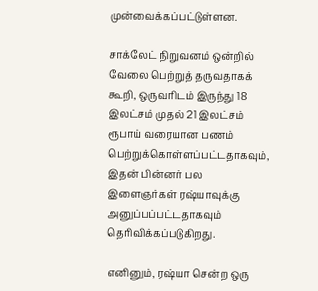முன்வைக்கப்பட்டுள்ளன.

சாக்லேட் நிறுவனம் ஒன்றில் வேலை பெற்றுத் தருவதாகக் கூறி, ஒருவரிடம் இருந்து 18 இலட்சம் முதல் 21 இலட்சம் ரூபாய் வரையான பணம் பெற்றுக்கொள்ளப்பட்டதாகவும், இதன் பின்னர் பல இளைஞர்கள் ரஷ்யாவுக்கு அனுப்பப்பட்டதாகவும் தெரிவிக்கப்படுகிறது.

எனினும், ரஷ்யா சென்ற ஒரு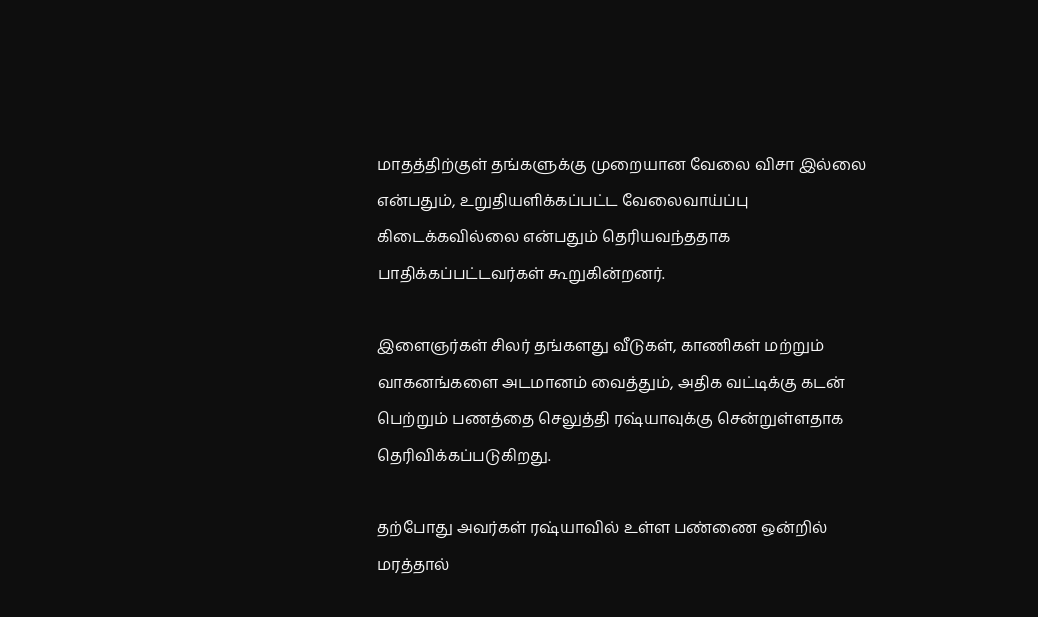மாதத்திற்குள் தங்களுக்கு முறையான வேலை விசா இல்லை என்பதும், உறுதியளிக்கப்பட்ட வேலைவாய்ப்பு கிடைக்கவில்லை என்பதும் தெரியவந்ததாக பாதிக்கப்பட்டவர்கள் கூறுகின்றனர்.

இளைஞர்கள் சிலர் தங்களது வீடுகள், காணிகள் மற்றும் வாகனங்களை அடமானம் வைத்தும், அதிக வட்டிக்கு கடன் பெற்றும் பணத்தை செலுத்தி ரஷ்யாவுக்கு சென்றுள்ளதாக தெரிவிக்கப்படுகிறது.

தற்போது அவர்கள் ரஷ்யாவில் உள்ள பண்ணை ஒன்றில் மரத்தால்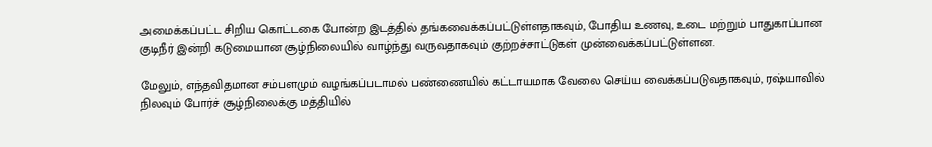அமைக்கப்பட்ட சிறிய கொட்டகை போன்ற இடத்தில் தங்கவைக்கப்பட்டுள்ளதாகவும், போதிய உணவு, உடை மற்றும் பாதுகாப்பான குடிநீர் இன்றி கடுமையான சூழ்நிலையில் வாழ்ந்து வருவதாகவும் குற்றச்சாட்டுகள் முன்வைக்கப்பட்டுள்ளன.

மேலும், எந்தவிதமான சம்பளமும் வழங்கப்படாமல் பண்ணையில் கட்டாயமாக வேலை செய்ய வைக்கப்படுவதாகவும், ரஷ்யாவில் நிலவும் போர்ச் சூழ்நிலைக்கு மத்தியில்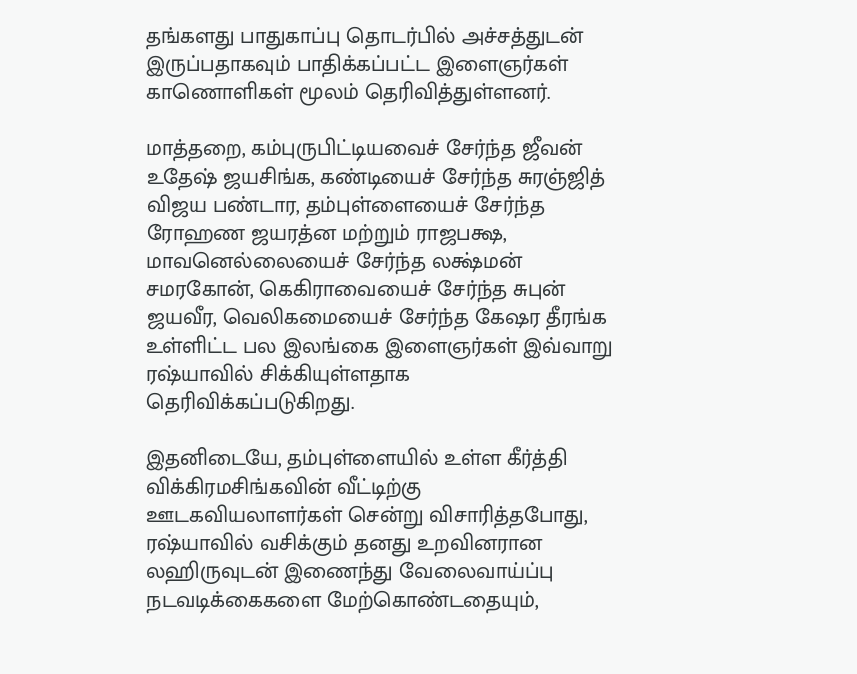தங்களது பாதுகாப்பு தொடர்பில் அச்சத்துடன் இருப்பதாகவும் பாதிக்கப்பட்ட இளைஞர்கள் காணொளிகள் மூலம் தெரிவித்துள்ளனர்.

மாத்தறை, கம்புருபிட்டியவைச் சேர்ந்த ஜீவன் உதேஷ் ஜயசிங்க, கண்டியைச் சேர்ந்த சுரஞ்ஜித் விஜய பண்டார, தம்புள்ளையைச் சேர்ந்த ரோஹண ஜயரத்ன மற்றும் ராஜபக்ஷ, மாவனெல்லையைச் சேர்ந்த லக்ஷ்மன் சமரகோன், கெகிராவையைச் சேர்ந்த சுபுன் ஜயவீர, வெலிகமையைச் சேர்ந்த கேஷர தீரங்க உள்ளிட்ட பல இலங்கை இளைஞர்கள் இவ்வாறு ரஷ்யாவில் சிக்கியுள்ளதாக தெரிவிக்கப்படுகிறது.

இதனிடையே, தம்புள்ளையில் உள்ள கீர்த்தி விக்கிரமசிங்கவின் வீட்டிற்கு ஊடகவியலாளர்கள் சென்று விசாரித்தபோது, ரஷ்யாவில் வசிக்கும் தனது உறவினரான லஹிருவுடன் இணைந்து வேலைவாய்ப்பு நடவடிக்கைகளை மேற்கொண்டதையும்,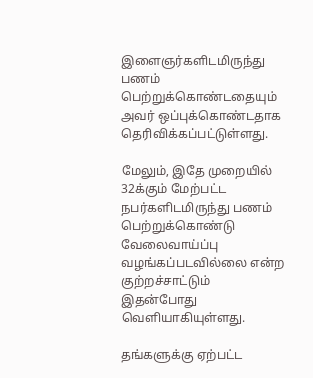இளைஞர்களிடமிருந்து பணம் பெற்றுக்கொண்டதையும் அவர் ஒப்புக்கொண்டதாக தெரிவிக்கப்பட்டுள்ளது.

மேலும், இதே முறையில் 32க்கும் மேற்பட்ட நபர்களிடமிருந்து பணம் பெற்றுக்கொண்டு வேலைவாய்ப்பு வழங்கப்படவில்லை என்ற குற்றச்சாட்டும் இதன்போது வெளியாகியுள்ளது.

தங்களுக்கு ஏற்பட்ட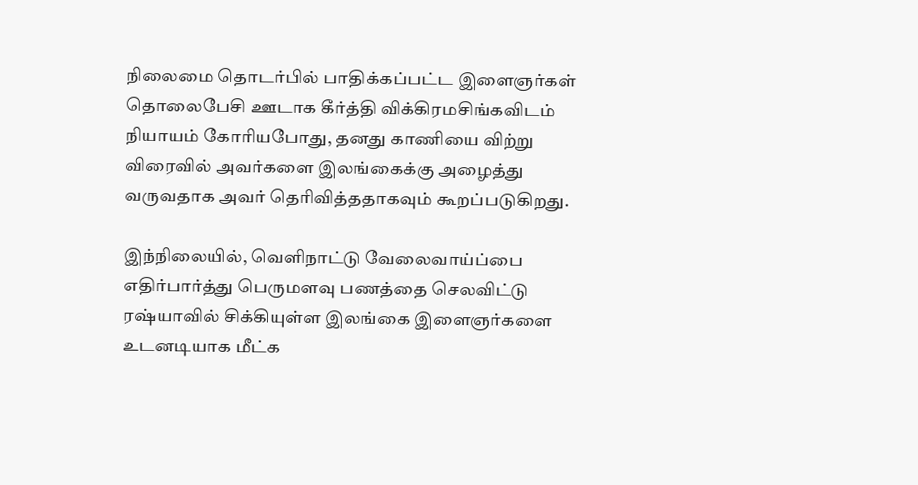நிலைமை தொடர்பில் பாதிக்கப்பட்ட இளைஞர்கள் தொலைபேசி ஊடாக கீர்த்தி விக்கிரமசிங்கவிடம் நியாயம் கோரியபோது, தனது காணியை விற்று விரைவில் அவர்களை இலங்கைக்கு அழைத்து வருவதாக அவர் தெரிவித்ததாகவும் கூறப்படுகிறது.

இந்நிலையில், வெளிநாட்டு வேலைவாய்ப்பை எதிர்பார்த்து பெருமளவு பணத்தை செலவிட்டு ரஷ்யாவில் சிக்கியுள்ள இலங்கை இளைஞர்களை உடனடியாக மீட்க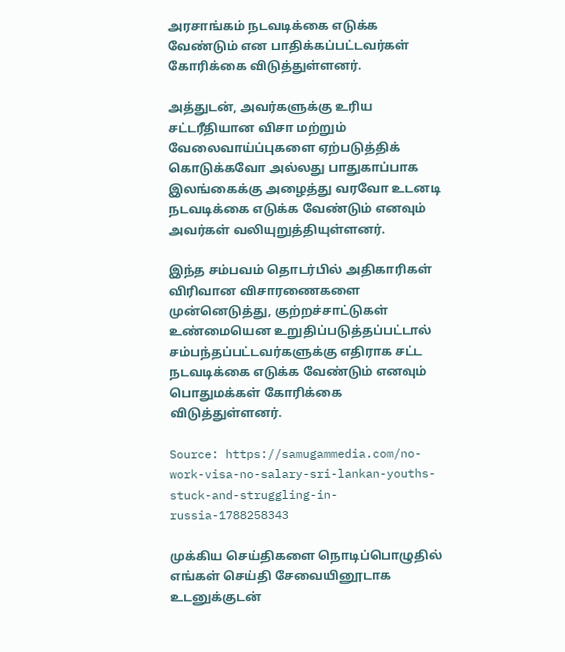அரசாங்கம் நடவடிக்கை எடுக்க வேண்டும் என பாதிக்கப்பட்டவர்கள் கோரிக்கை விடுத்துள்ளனர்.

அத்துடன், அவர்களுக்கு உரிய சட்டரீதியான விசா மற்றும் வேலைவாய்ப்புகளை ஏற்படுத்திக் கொடுக்கவோ அல்லது பாதுகாப்பாக இலங்கைக்கு அழைத்து வரவோ உடனடி நடவடிக்கை எடுக்க வேண்டும் எனவும் அவர்கள் வலியுறுத்தியுள்ளனர்.

இந்த சம்பவம் தொடர்பில் அதிகாரிகள் விரிவான விசாரணைகளை முன்னெடுத்து, குற்றச்சாட்டுகள் உண்மையென உறுதிப்படுத்தப்பட்டால் சம்பந்தப்பட்டவர்களுக்கு எதிராக சட்ட நடவடிக்கை எடுக்க வேண்டும் எனவும் பொதுமக்கள் கோரிக்கை விடுத்துள்ளனர்.

Source: https://samugammedia.com/no-work-visa-no-salary-sri-lankan-youths-stuck-and-struggling-in-russia-1788258343

முக்கிய செய்திகளை நொடிப்பொழுதில் எங்கள் செய்தி சேவையினூடாக உடனுக்குடன்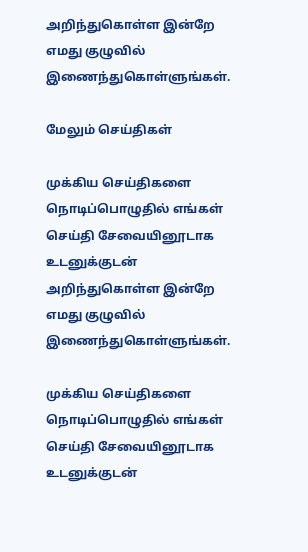அறிந்துகொள்ள இன்றே எமது குழுவில் இணைந்துகொள்ளுங்கள்.

மேலும் செய்திகள்

முக்கிய செய்திகளை நொடிப்பொழுதில் எங்கள் செய்தி சேவையினூடாக உடனுக்குடன் அறிந்துகொள்ள இன்றே எமது குழுவில் இணைந்துகொள்ளுங்கள்.

முக்கிய செய்திகளை நொடிப்பொழுதில் எங்கள் செய்தி சேவையினூடாக உடனுக்குடன்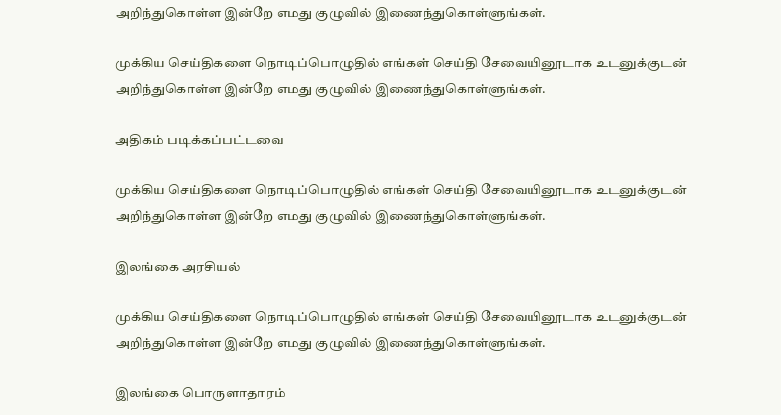அறிந்துகொள்ள இன்றே எமது குழுவில் இணைந்துகொள்ளுங்கள்.

முக்கிய செய்திகளை நொடிப்பொழுதில் எங்கள் செய்தி சேவையினூடாக உடனுக்குடன் அறிந்துகொள்ள இன்றே எமது குழுவில் இணைந்துகொள்ளுங்கள்.

அதிகம் படிக்கப்பட்டவை

முக்கிய செய்திகளை நொடிப்பொழுதில் எங்கள் செய்தி சேவையினூடாக உடனுக்குடன் அறிந்துகொள்ள இன்றே எமது குழுவில் இணைந்துகொள்ளுங்கள்.

இலங்கை அரசியல்

முக்கிய செய்திகளை நொடிப்பொழுதில் எங்கள் செய்தி சேவையினூடாக உடனுக்குடன் அறிந்துகொள்ள இன்றே எமது குழுவில் இணைந்துகொள்ளுங்கள்.

இலங்கை பொருளாதாரம்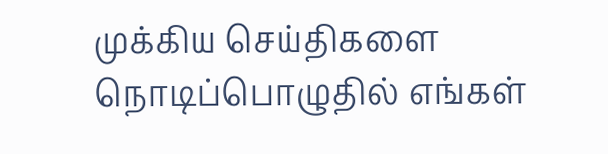முக்கிய செய்திகளை நொடிப்பொழுதில் எங்கள்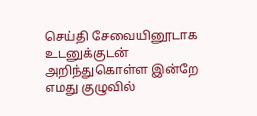செய்தி சேவையினூடாக உடனுக்குடன் அறிந்துகொள்ள இன்றே எமது குழுவில்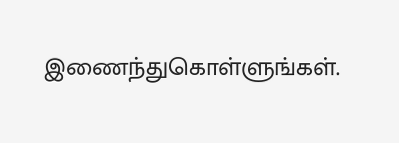இணைந்துகொள்ளுங்கள்.